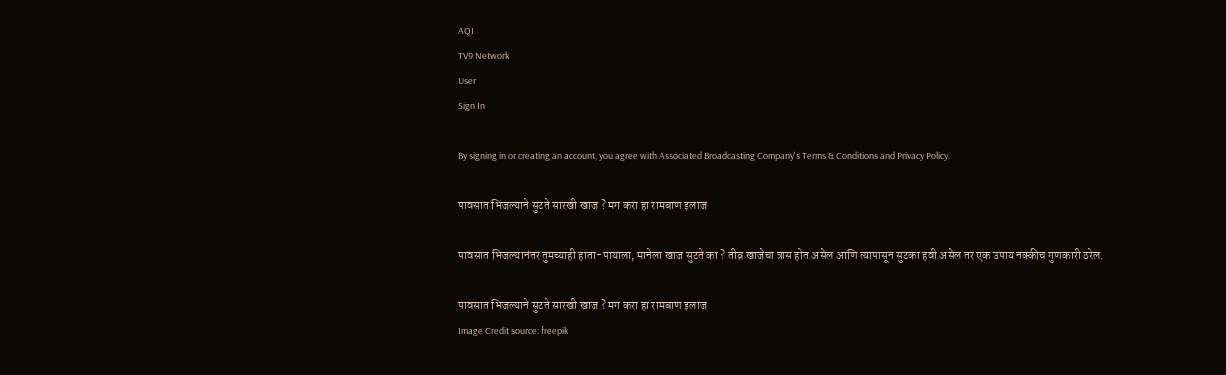AQI
TV9 Network
User
Sign In

By signing in or creating an account, you agree with Associated Broadcasting Company's Terms & Conditions and Privacy Policy.

पावसात भिजल्याने सुटते सारखी खाज ? मग करा हा रामबाण इलाज

पावसात भिजल्यानंतर तुमच्याही हाता-पायाला, मानेला खाज सुटते का ? तीव्र खाजेचा त्रास होत असेल आणि त्यापासून सुटका हवी असेल तर एक उपाय नक्कीच गुणकारी ठरेल.

पावसात भिजल्याने सुटते सारखी खाज ? मग करा हा रामबाण इलाज
Image Credit source: freepik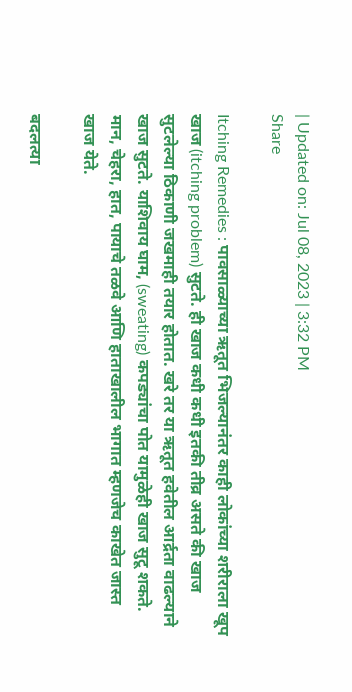| Updated on: Jul 08, 2023 | 3:32 PM
Share

Itching Remedies : पावसाळ्याच्या ऋतूत भिजल्यानंतर काही लोकांच्या शरीराला खूप खाज (itching problem) सुटते. ही खाज कधी कधी इतकी तीव्र असते की खाज सुटलेल्या ठिकाणी जखमाही तयार होतात. खरे तर या ऋतूत हवेतील आर्द्रता वाढल्याने खाज सुटते. याशिवाय घाम, (sweating) कपड्यांचा पोत यामुळेही खाज सुटू शकते. मान, चेहरा, हात, पायाचे तळवे आणि हाताखालील भागात म्हणजेच काखेत जास्त खाज येते.

बदलत्या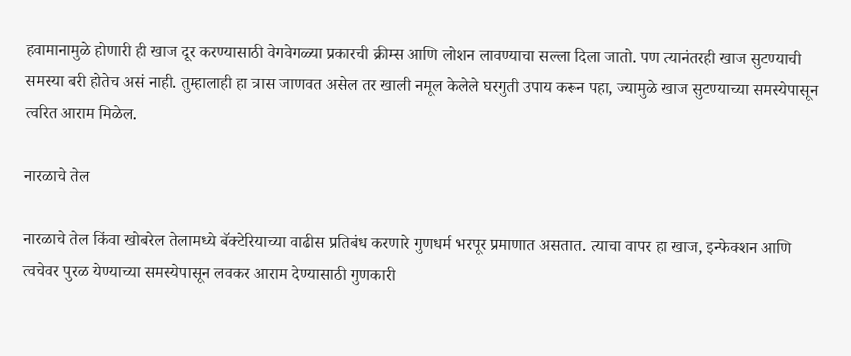हवामानामुळे होणारी ही खाज दूर करण्यासाठी वेगवेगळ्या प्रकारची क्रीम्स आणि लोशन लावण्याचा सल्ला दिला जातो. पण त्यानंतरही खाज सुटण्याची समस्या बरी होतेच असं नाही. तुम्हालाही हा त्रास जाणवत असेल तर खाली नमूल केलेले घरगुती उपाय करून पहा, ज्यामुळे खाज सुटण्याच्या समस्येपासून त्वरित आराम मिळेल.

नारळाचे तेल

नारळाचे तेल किंवा खोबरेल तेलामध्ये बॅक्टेरियाच्या वाढीस प्रतिबंध करणारे गुणधर्म भरपूर प्रमाणात असतात. त्याचा वापर हा खाज, इन्फेक्शन आणि त्वचेवर पुरळ येण्याच्या समस्येपासून लवकर आराम देण्यासाठी गुणकारी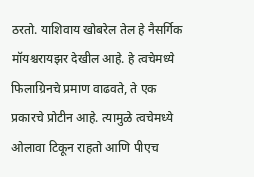ठरतो. याशिवाय खोबरेल तेल हे नैसर्गिक मॉयश्चरायझर देखील आहे. हे त्वचेमध्ये फिलाग्रिनचे प्रमाण वाढवते, ते एक प्रकारचे प्रोटीन आहे. त्यामुळे त्वचेमध्ये ओलावा टिकून राहतो आणि पीएच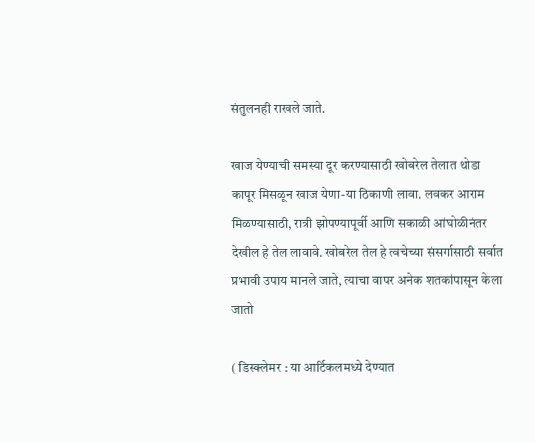संतुलनही राखले जाते.

खाज येण्याची समस्या दूर करण्यासाठी खोबरेल तेलात थोडा कापूर मिसळून खाज येणा-या ठिकाणी लावा. लवकर आराम मिळण्यासाठी, रात्री झोपण्यापूर्वी आणि सकाळी आंघोळीनंतर देखील हे तेल लावावे. खोबरेल तेल हे त्वचेच्या संसर्गासाठी सर्वात प्रभावी उपाय मानले जाते, त्याचा वापर अनेक शतकांपासून केला जातो

( डिस्क्लेमर : या आर्टिकलमध्ये देण्यात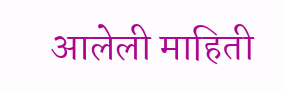आलेली माहिती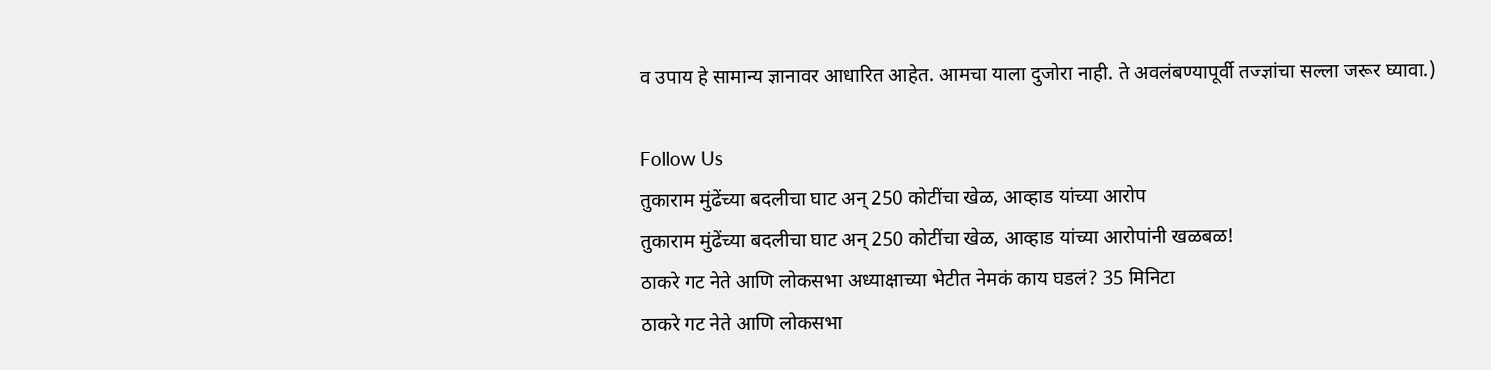व उपाय हे सामान्य ज्ञानावर आधारित आहेत. आमचा याला दुजोरा नाही. ते अवलंबण्यापूर्वी तज्ज्ञांचा सल्ला जरूर घ्यावा.)

Follow Us
तुकाराम मुंढेंच्या बदलीचा घाट अन् 250 कोटींचा खेळ, आव्हाड यांच्या आरोप
तुकाराम मुंढेंच्या बदलीचा घाट अन् 250 कोटींचा खेळ, आव्हाड यांच्या आरोपांनी खळबळ!
ठाकरे गट नेते आणि लोकसभा अध्याक्षाच्या भेटीत नेमकं काय घडलं? 35 मिनिटा
ठाकरे गट नेते आणि लोकसभा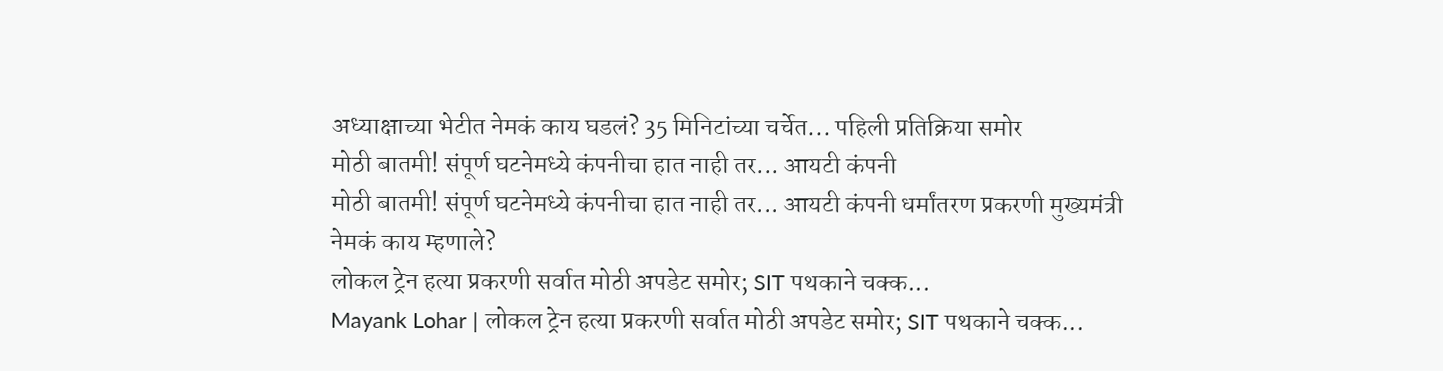अध्याक्षाच्या भेटीत नेमकं काय घडलं? 35 मिनिटांच्या चर्चेत... पहिली प्रतिक्रिया समोर
मोठी बातमी! संपूर्ण घटनेमध्ये कंपनीचा हात नाही तर... आयटी कंपनी
मोठी बातमी! संपूर्ण घटनेमध्ये कंपनीचा हात नाही तर... आयटी कंपनी धर्मांतरण प्रकरणी मुख्यमंत्री नेमकं काय म्हणाले?
लोकल ट्रेन हत्या प्रकरणी सर्वात मोठी अपडेट समोर; SIT पथकाने चक्क...
Mayank Lohar | लोकल ट्रेन हत्या प्रकरणी सर्वात मोठी अपडेट समोर; SIT पथकाने चक्क...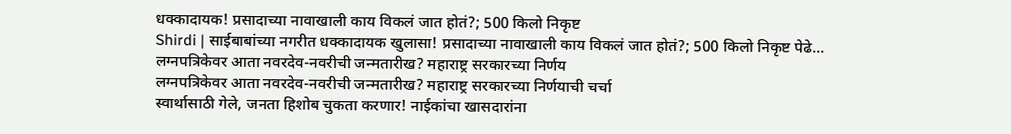धक्कादायक! प्रसादाच्या नावाखाली काय विकलं जात होतं?; 500 किलो निकृष्ट
Shirdi | साईबाबांच्या नगरीत धक्कादायक खुलासा! प्रसादाच्या नावाखाली काय विकलं जात होतं?; 500 किलो निकृष्ट पेढे...
लग्नपत्रिकेवर आता नवरदेव-नवरीची जन्मतारीख? महाराष्ट्र सरकारच्या निर्णय
लग्नपत्रिकेवर आता नवरदेव-नवरीची जन्मतारीख? महाराष्ट्र सरकारच्या निर्णयाची चर्चा
स्वार्थासाठी गेले, जनता हिशोब चुकता करणार! नाईकांचा खासदारांना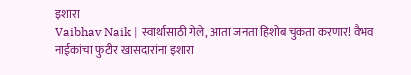इशारा
Vaibhav Naik | स्वार्थासाठी गेले, आता जनता हिशोब चुकता करणार! वैभव नाईकांचा फुटीर खासदारांना इशारा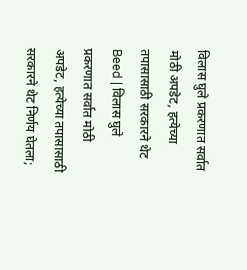विलास घुले प्रकरणात सर्वात मोठी अपडेट, हत्येच्या तपासासाठी सरकारने थेट
Beed | विलास घुले प्रकरणात सर्वात मोठी अपडेट, हत्येच्या तपासासाठी सरकारने थेट निर्णय घेतला;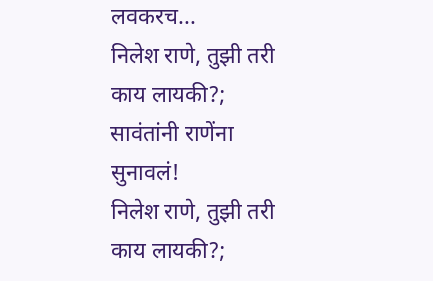लवकरच...
निलेश राणे, तुझी तरी काय लायकी?; सावंतांनी राणेंना सुनावलं!
निलेश राणे, तुझी तरी काय लायकी?;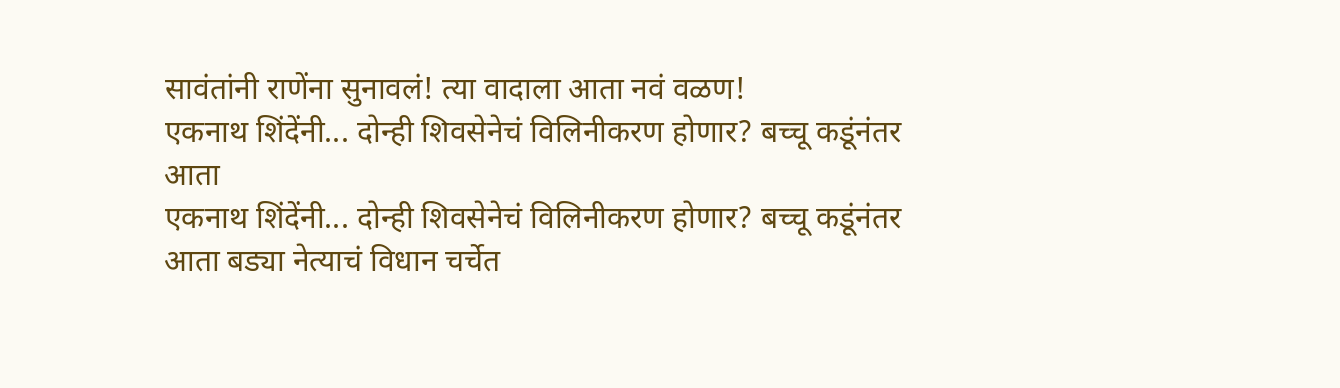सावंतांनी राणेंना सुनावलं! त्या वादाला आता नवं वळण!
एकनाथ शिंदेंनी... दोन्ही शिवसेनेचं विलिनीकरण होणार? बच्चू कडूंनंतर आता
एकनाथ शिंदेंनी... दोन्ही शिवसेनेचं विलिनीकरण होणार? बच्चू कडूंनंतर आता बड्या नेत्याचं विधान चर्चेत